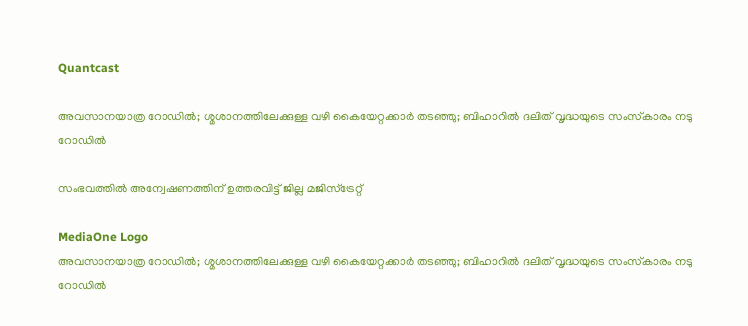Quantcast

അവസാനയാത്ര റോഡിൽ; ശ്മശാനത്തിലേക്കുള്ള വഴി കൈയേറ്റക്കാർ തടഞ്ഞു; ബിഹാറിൽ ദലിത് വൃദ്ധയുടെ സംസ്‌കാരം നടു റോഡിൽ

സംഭവത്തിൽ അന്വേഷണത്തിന് ഉത്തരവിട്ട് ജില്ല മജിസ്‌ട്രേറ്റ്

MediaOne Logo
അവസാനയാത്ര റോഡിൽ; ശ്മശാനത്തിലേക്കുള്ള വഴി കൈയേറ്റക്കാർ തടഞ്ഞു; ബിഹാറിൽ ദലിത് വൃദ്ധയുടെ സംസ്‌കാരം നടു റോഡിൽ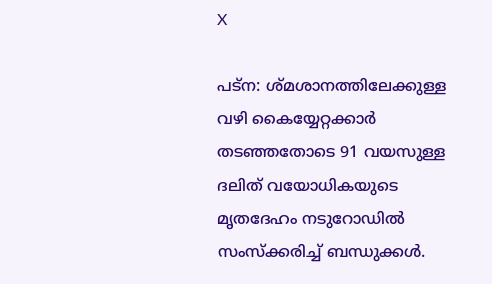X

പട്‌ന: ശ്മശാനത്തിലേക്കുള്ള വഴി കൈയ്യേറ്റക്കാർ തടഞ്ഞതോടെ 91 വയസുള്ള ദലിത് വയോധികയുടെ മൃതദേഹം നടുറോഡിൽ സംസ്‌ക്കരിച്ച് ബന്ധുക്കൾ.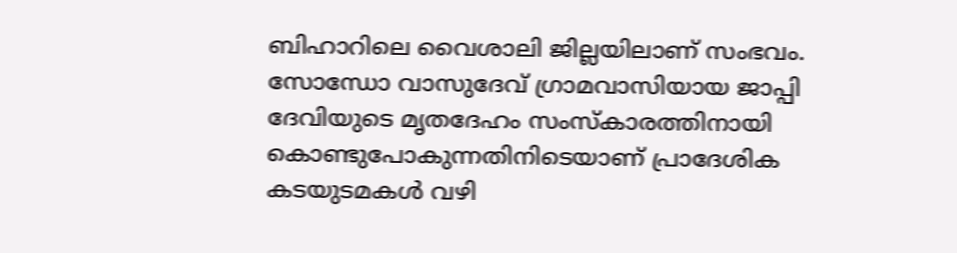ബിഹാറിലെ വൈശാലി ജില്ലയിലാണ് സംഭവം. സോന്ധോ വാസുദേവ് ഗ്രാമവാസിയായ ജാപ്പി ദേവിയുടെ മൃതദേഹം സംസ്‌കാരത്തിനായി കൊണ്ടുപോകുന്നതിനിടെയാണ് പ്രാദേശിക കടയുടമകൾ വഴി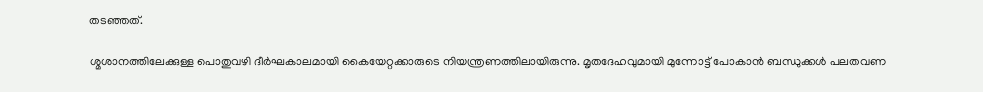തടഞ്ഞത്.

ശ്മശാനത്തിലേക്കുള്ള പൊതുവഴി ദീർഘകാലമായി കൈയേറ്റക്കാരുടെ നിയന്ത്രണത്തിലായിരുന്നു. മൃതദേഹവുമായി മുന്നോട്ട് പോകാൻ ബന്ധുക്കൾ പലതവണ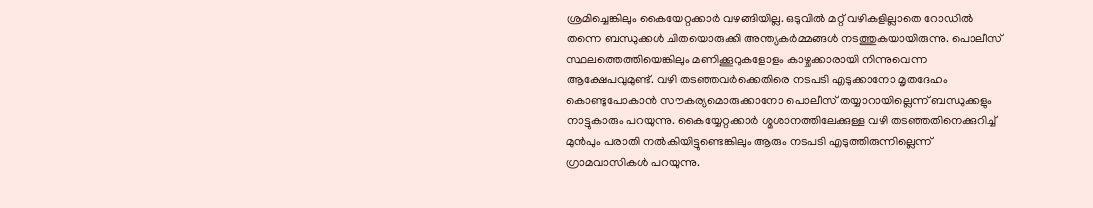ശ്രമിച്ചെങ്കിലും കൈയേറ്റക്കാർ വഴങ്ങിയില്ല. ഒടുവിൽ മറ്റ് വഴികളില്ലാതെ റോഡിൽ തന്നെ ബന്ധുക്കൾ ചിതയൊരുക്കി അന്ത്യകർമ്മങ്ങൾ നടത്തുകയായിരുന്നു. പൊലീസ് സ്ഥലത്തെത്തിയെങ്കിലും മണിക്കൂറുകളോളം കാഴ്ചക്കാരായി നിന്നുവെന്ന ആക്ഷേപവുമുണ്ട്. വഴി തടഞ്ഞവർക്കെതിരെ നടപടി എടുക്കാനോ മൃതദേഹം കൊണ്ടുപോകാൻ സൗകര്യമൊരുക്കാനോ പൊലീസ് തയ്യാറായില്ലെന്ന് ബന്ധുക്കളും നാട്ടുകാരും പറയുന്നു. കൈയ്യേറ്റക്കാർ ശ്മശാനത്തിലേക്കുള്ള വഴി തടഞ്ഞതിനെക്കുറിച്ച് മുൻപും പരാതി നൽകിയിട്ടുണ്ടെങ്കിലും ആരും നടപടി എടുത്തിരുന്നില്ലെന്ന് ഗ്രാമവാസികൾ പറയുന്നു.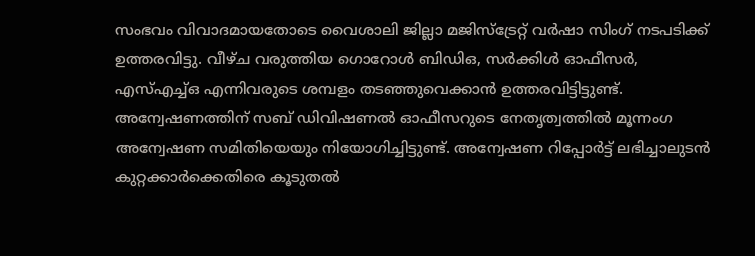സംഭവം വിവാദമായതോടെ വൈശാലി ജില്ലാ മജിസ്ട്രേറ്റ് വർഷാ സിംഗ് നടപടിക്ക് ഉത്തരവിട്ടു. വീഴ്ച വരുത്തിയ ഗൊറോൾ ബിഡിഒ, സർക്കിൾ ഓഫീസർ, എസ്എച്ച്ഒ എന്നിവരുടെ ശമ്പളം തടഞ്ഞുവെക്കാൻ ഉത്തരവിട്ടിട്ടുണ്ട്. അന്വേഷണത്തിന് സബ് ഡിവിഷണൽ ഓഫീസറുടെ നേതൃത്വത്തിൽ മൂന്നംഗ അന്വേഷണ സമിതിയെയും നിയോഗിച്ചിട്ടുണ്ട്. അന്വേഷണ റിപ്പോർട്ട് ലഭിച്ചാലുടൻ കുറ്റക്കാർക്കെതിരെ കൂടുതൽ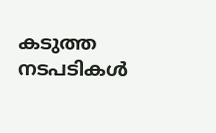കടുത്ത നടപടികൾ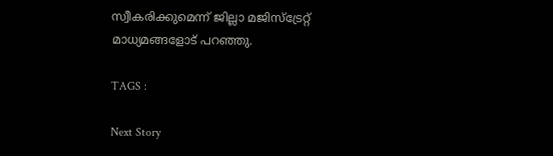സ്വീകരിക്കുമെന്ന് ജില്ലാ മജിസ്ട്രേറ്റ് മാധ്യമങ്ങളോട് പറഞ്ഞു.

TAGS :

Next Story